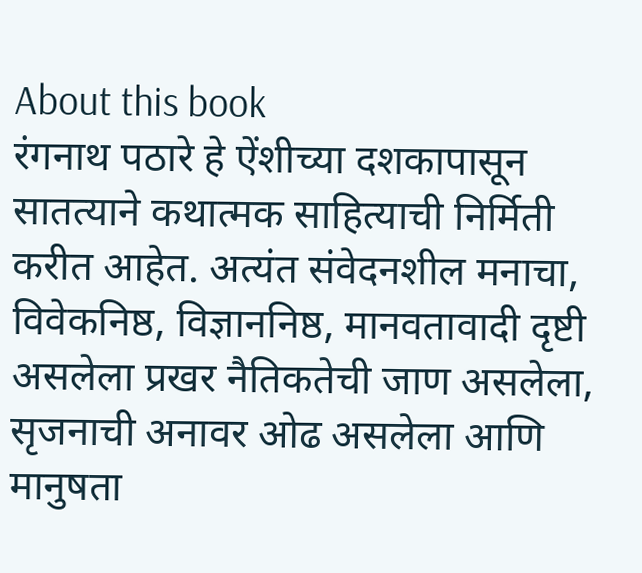About this book
रंगनाथ पठारे हे ऐंशीच्या दशकापासून सातत्याने कथात्मक साहित्याची निर्मिती करीत आहेत. अत्यंत संवेदनशील मनाचा, विवेकनिष्ठ, विज्ञाननिष्ठ, मानवतावादी दृष्टी असलेला प्रखर नैतिकतेची जाण असलेला, सृजनाची अनावर ओढ असलेला आणि मानुषता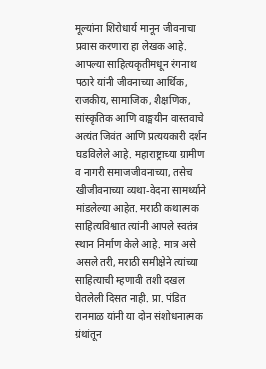मूल्यांना शिरोधार्य मानून जीवनाचा प्रवास करणारा हा लेखक आहे.
आपल्या साहित्यकृतीमधून रंगनाथ पठारे यांनी जीवनाच्या आर्थिक, राजकीय, सामाजिक, शैक्षणिक, सांस्कृतिक आणि वाङ्मयीन वास्तवाचे अत्यंत जिवंत आणि प्रत्ययकारी दर्शन घडविलेले आहे. महाराष्ट्राच्या ग्रामीण व नागरी समाजजीवनाच्या, तसेच खीजीवनाच्या व्यथा-वेदना सामर्थ्याने मांडलेल्या आहेत. मराठी कथात्मक साहित्यविश्वात त्यांनी आपले स्वतंत्र स्थान निर्माण केले आहे. मात्र असे असले तरी, मराठी समीक्षेने त्यांच्या साहित्याची म्हणावी तशी दखल घेतलेली दिसत नाही. प्रा. पंडित रानमाळ यांनी या दोन संशोधनात्मक ग्रंथांतून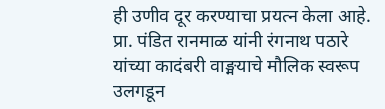ही उणीव दूर करण्याचा प्रयत्न केला आहे.
प्रा. पंडित रानमाळ यांनी रंगनाथ पठारे यांच्या कादंबरी वाङ्मयाचे मौलिक स्वरूप उलगडून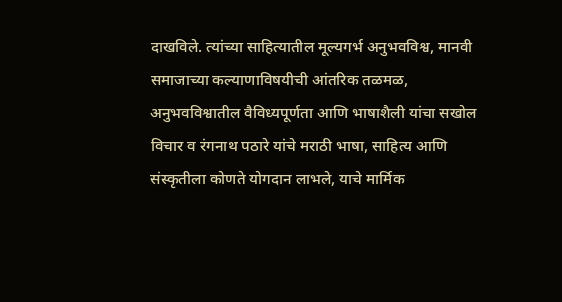दाखविले. त्यांच्या साहित्यातील मूल्यगर्भ अनुभवविश्व, मानवी समाजाच्या कल्याणाविषयीची आंतरिक तळमळ, अनुभवविश्वातील वैविध्यपूर्णता आणि भाषाशैली यांचा सखोल विचार व रंगनाथ पठारे यांचे मराठी भाषा, साहित्य आणि संस्कृतीला कोणते योगदान लाभले, याचे मार्मिक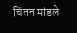चिंतन मांडले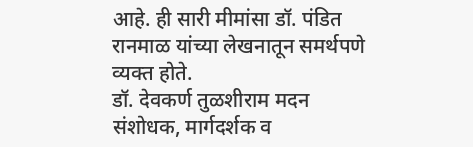आहे. ही सारी मीमांसा डॉ. पंडित रानमाळ यांच्या लेखनातून समर्थपणे व्यक्त होते.
डॉ. देवकर्ण तुळशीराम मदन
संशोधक, मार्गदर्शक व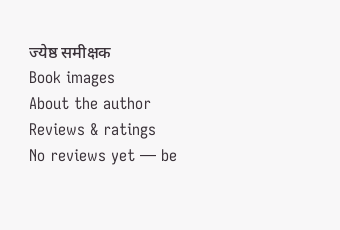ज्येष्ठ समीक्षक
Book images
About the author
Reviews & ratings
No reviews yet — be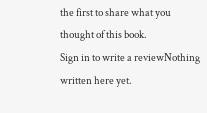the first to share what you thought of this book.
Sign in to write a reviewNothing written here yet.